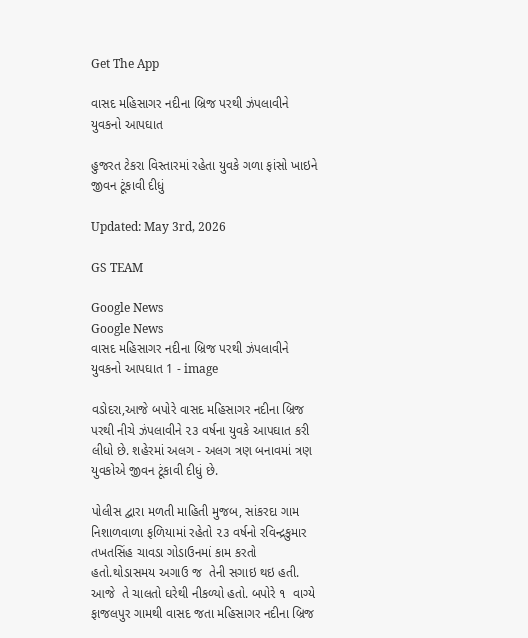Get The App

વાસદ મહિસાગર નદીના બ્રિજ પરથી ઝંપલાવીને યુવકનો આપઘાત

હુજરત ટેકરા વિસ્તારમાં રહેતા યુવકે ગળા ફાંસો ખાઇને જીવન ટૂંકાવી દીધું

Updated: May 3rd, 2026

GS TEAM

Google News
Google News
વાસદ મહિસાગર નદીના બ્રિજ પરથી ઝંપલાવીને યુવકનો આપઘાત 1 - image

વડોદરા,આજે બપોરે વાસદ મહિસાગર નદીના બ્રિજ  પરથી નીચે ઝંપલાવીને ૨૩ વર્ષના યુવકે આપઘાત કરી લીધો છે. શહેરમાં અલગ - અલગ ત્રણ બનાવમાં ત્રણ યુવકોએ જીવન ટૂંકાવી દીધું છે.

પોલીસ દ્વારા મળતી માહિતી મુજબ, સાંકરદા ગામ નિશાળવાળા ફળિયામાં રહેતો ૨૩ વર્ષનો રવિન્દ્રકુમાર તખતસિંહ ચાવડા ગોડાઉનમાં કામ કરતો હતો.થોડાસમય અગાઉ જ  તેની સગાઇ થઇ હતી. આજે  તે ચાલતો ઘરેથી નીકળ્યો હતો. બપોરે ૧  વાગ્યે ફાજલપુર ગામથી વાસદ જતા મહિસાગર નદીના બ્રિજ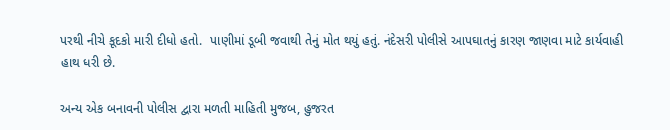પરથી નીચે કૂદકો મારી દીધો હતો.  પાણીમાં ડૂબી જવાથી તેનું મોત થયું હતું. નંદેસરી પોલીસે આપઘાતનું કારણ જાણવા માટે કાર્યવાહી હાથ ધરી છે.

અન્ય એક બનાવની પોલીસ દ્વારા મળતી માહિતી મુજબ, હુજરત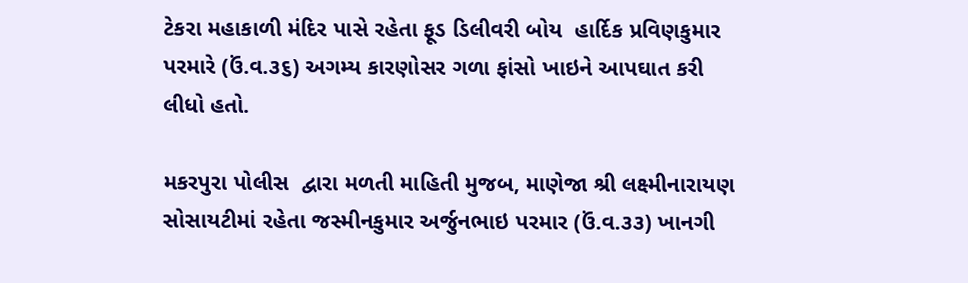ટેકરા મહાકાળી મંદિર પાસે રહેતા ફૂડ ડિલીવરી બોય  હાર્દિક પ્રવિણકુમાર  પરમારે (ઉં.વ.૩૬) અગમ્ય કારણોસર ગળા ફાંસો ખાઇને આપઘાત કરી લીધો હતો.

મકરપુરા પોલીસ  દ્વારા મળતી માહિતી મુજબ, માણેજા શ્રી લક્ષ્મીનારાયણ સોસાયટીમાં રહેતા જસ્મીનકુમાર અર્જુનભાઇ પરમાર (ઉં.વ.૩૩) ખાનગી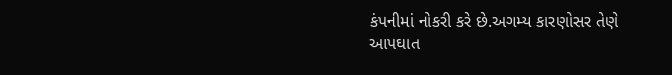કંપનીમાં નોકરી કરે છે.અગમ્ય કારણોસર તેણે આપઘાત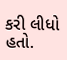કરી લીધો હતો.